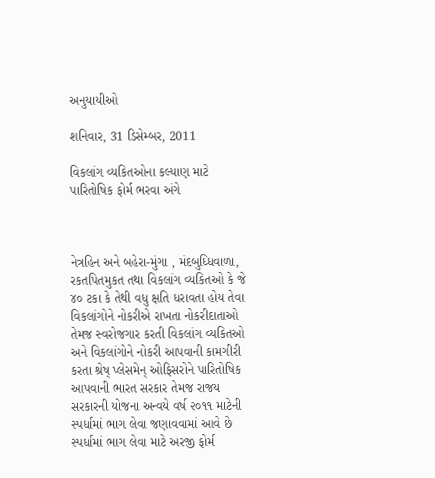અનુયાયીઓ

શનિવાર, 31 ડિસેમ્બર, 2011

વિકલાંગ વ્‍યકિતઓના કલ્‍યાણ માટે પારિતોષિક ફોર્મ ભરવા અંગે



નેત્રહિન અને બહેરા-મુંગા , મંદબુધ્ધિવાળા, રકતપિતમુકત તથા વિકલાંગ વ્યકિતઓ કે જે ૪૦ ટકા કે તેથી વધુ ક્ષતિ ધરાવતા હોય તેવા વિકલાંગોને નોકરીએ રાખતા નોકરીદાતાઓ તેમજ સ્વરોજગાર કરતી વિકલાંગ વ્યકિતઓ અને વિકલાંગોને નોકરી આપવાની કામગીરી કરતા શ્રેષ્ પ્લેસમેન્ ઓફિસરોને પારિતોષિક આપવાની ભારત સરકાર તેમજ રાજય સરકારની યોજના અન્વયે વર્ષ ૨૦૧૧ માટેની સ્પર્ધામાં ભાગ લેવા જણાવવામાં આવે છે સ્પર્ધામાં ભાગ લેવા માટે અરજી ફોર્મ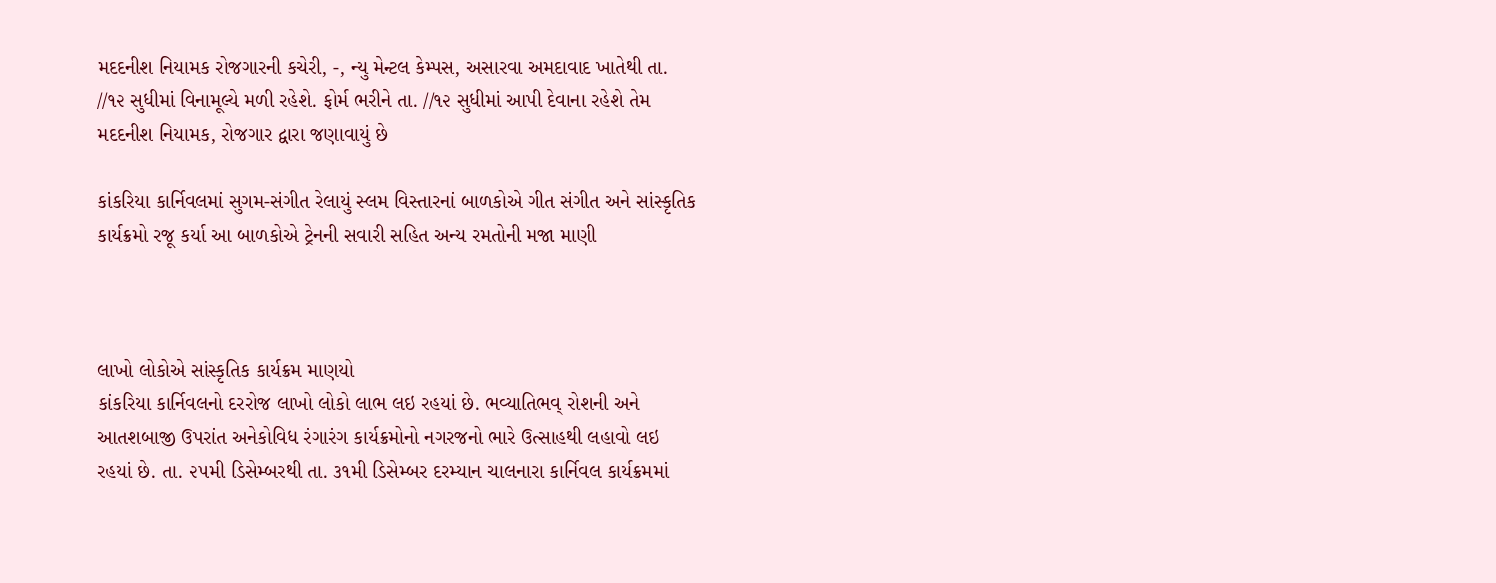મદદનીશ નિયામક રોજગારની કચેરી, -, ન્યુ મેન્ટલ કેમ્પસ, અસારવા અમદાવાદ ખાતેથી તા. //૧૨ સુધીમાં વિનામૂલ્યે મળી રહેશે. ફોર્મ ભરીને તા. //૧૨ સુધીમાં આપી દેવાના રહેશે તેમ મદદનીશ નિયામક, રોજગાર દ્વારા જણાવાયું છે

કાંકરિયા કાર્નિવલમાં સુગમ-સંગીત રેલાયું સ્‍લમ વિસ્‍તારનાં બાળકોએ ગીત સંગીત અને સાંસ્‍કૃતિક કાર્યક્રમો રજૂ કર્યા આ બાળકોએ ટ્રેનની સવારી સહિત અન્‍ય રમતોની મજા માણી



લાખો લોકોએ સાંસ્કૃતિક કાર્યક્રમ માણયો
કાંકરિયા કાર્નિવલનો દરરોજ લાખો લોકો લાભ લઇ રહયાં છે. ભવ્યાતિભવ્ રોશની અને આતશબાજી ઉપરાંત અનેકોવિધ રંગારંગ કાર્યક્રમોનો નગરજનો ભારે ઉત્સાહથી લહાવો લઇ રહયાં છે. તા. ૨૫મી ડિસેમ્બરથી તા. ૩૧મી ડિસેમ્બર દરમ્યાન ચાલનારા કાર્નિવલ કાર્યક્રમમાં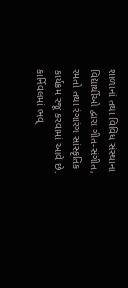શાળાનાં તથા વિવિધ સંસ્થાના વિદ્યાર્થીઓ દ્વારા ગીત-સંગીત, રમતો તથા રંગારંગ સાંસ્કૃતિક કાર્યક્રમ રજૂ કરવામાં આવે છે. કાર્નિવલમાં ભવ્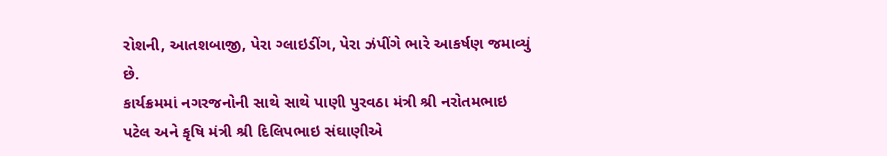રોશની, આતશબાજી, પેરા ગ્લાઇડીંગ, પેરા ઝંપીંગે ભારે આકર્ષણ જમાવ્યું છે.
કાર્યક્રમમાં નગરજનોની સાથે સાથે પાણી પુરવઠા મંત્રી શ્રી નરોતમભાઇ પટેલ અને કૃષિ મંત્રી શ્રી દિલિપભાઇ સંઘાણીએ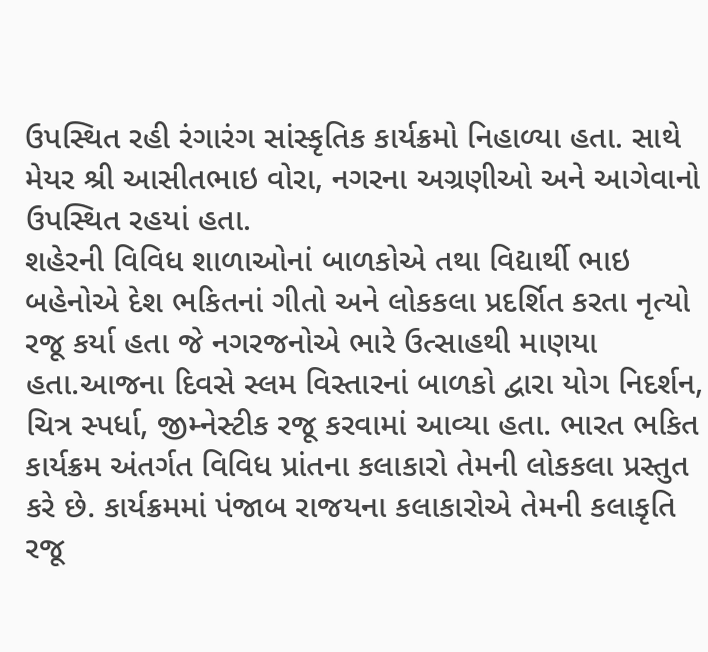ઉપસ્થિત રહી રંગારંગ સાંસ્કૃતિક કાર્યક્રમો નિહાળ્યા હતા. સાથે મેયર શ્રી આસીતભાઇ વોરા, નગરના અગ્રણીઓ અને આગેવાનો ઉપસ્થિત રહયાં હતા.
શહેરની વિવિધ શાળાઓનાં બાળકોએ તથા વિદ્યાર્થી ભાઇ બહેનોએ દેશ ભકિતનાં ગીતો અને લોકકલા પ્રદર્શિત કરતા નૃત્યો રજૂ કર્યા હતા જે નગરજનોએ ભારે ઉત્સાહથી માણયા હતા.આજના દિવસે સ્લમ વિસ્તારનાં બાળકો દ્વારા યોગ નિદર્શન, ચિત્ર સ્પર્ધા, જીમ્નેસ્ટીક રજૂ કરવામાં આવ્યા હતા. ભારત ભકિત કાર્યક્રમ અંતર્ગત વિવિધ પ્રાંતના કલાકારો તેમની લોકકલા પ્રસ્તુત કરે છે. કાર્યક્રમમાં પંજાબ રાજયના કલાકારોએ તેમની કલાકૃતિ રજૂ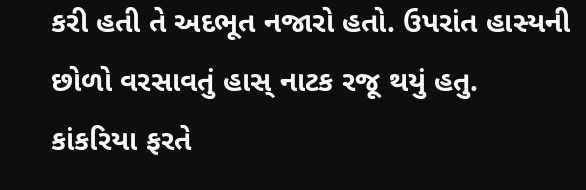કરી હતી તે અદભૂત નજારો હતો. ઉપરાંત હાસ્યની છોળો વરસાવતું હાસ્ નાટક રજૂ થયું હતુ.
કાંકરિયા ફરતે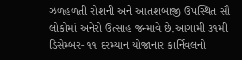ઝળહળતી રોશની અને આતશબાજી ઉપસ્થિત સૌ લોકોમાં અનેરો ઉત્સાહ જન્માવે છે.આગામી ૩૧મી ડિસેમ્બર- ૧૧ દરમ્યાન યોજાનાર કાર્નિવલનો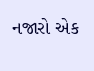નજારો એક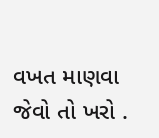વખત માણવા જેવો તો ખરો .